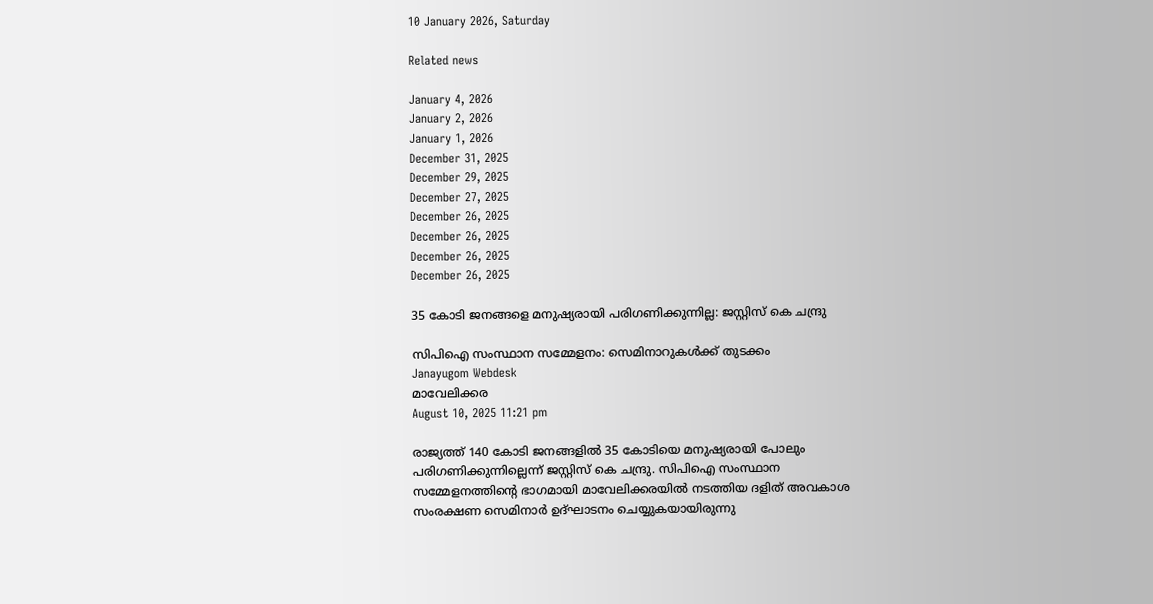10 January 2026, Saturday

Related news

January 4, 2026
January 2, 2026
January 1, 2026
December 31, 2025
December 29, 2025
December 27, 2025
December 26, 2025
December 26, 2025
December 26, 2025
December 26, 2025

35 കോടി ജനങ്ങളെ മനുഷ്യരായി പരിഗണിക്കുന്നില്ല: ജസ്റ്റിസ് കെ ചന്ദ്രു

സിപിഐ സംസ്ഥാന സമ്മേളനം: സെമിനാറുകള്‍ക്ക് തുടക്കം
Janayugom Webdesk
മാവേലിക്കര
August 10, 2025 11:21 pm

രാജ്യത്ത് 140 കോടി ജനങ്ങളിൽ 35 കോടിയെ മനുഷ്യരായി പോലും പരിഗണിക്കുന്നില്ലെന്ന് ജസ്റ്റിസ് കെ ചന്ദ്രു. സിപിഐ സംസ്ഥാന സമ്മേളനത്തിന്റെ ഭാഗമായി മാവേലിക്കരയിൽ നടത്തിയ ദളിത് അവകാശ സംരക്ഷണ സെമിനാർ ഉദ്ഘാടനം ചെയ്യുകയായിരുന്നു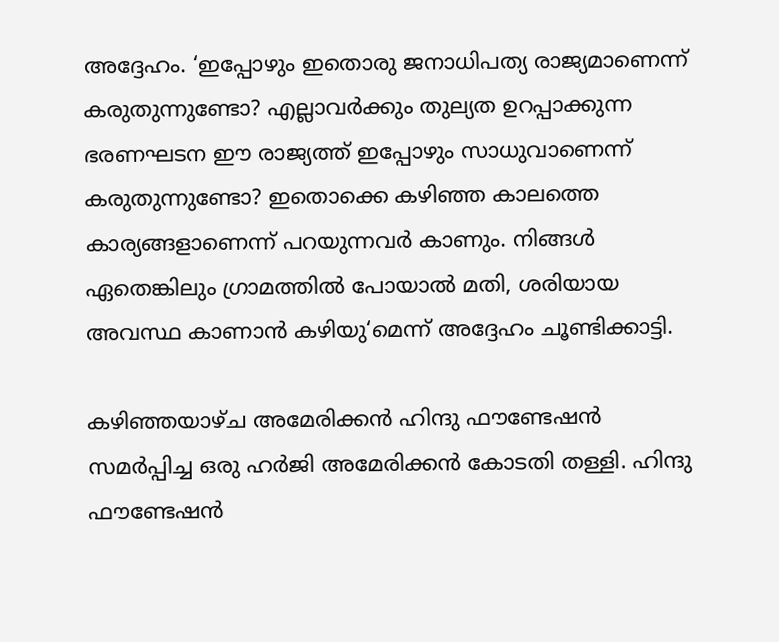അദ്ദേഹം. ‘ഇപ്പോഴും ഇതൊരു ജനാധിപത്യ രാജ്യമാണെന്ന് കരുതുന്നുണ്ടോ? എല്ലാവർക്കും തുല്യത ഉറപ്പാക്കുന്ന ഭരണഘടന ഈ രാജ്യത്ത് ഇപ്പോഴും സാധുവാണെന്ന് കരുതുന്നുണ്ടോ? ഇതൊക്കെ കഴിഞ്ഞ കാലത്തെ കാര്യങ്ങളാണെന്ന് പറയുന്നവര്‍ കാണും. നിങ്ങൾ ഏതെങ്കിലും ഗ്രാമത്തിൽ പോയാൽ മതി, ശരിയായ അവസ്ഥ കാണാൻ കഴിയു‘മെന്ന് അദ്ദേഹം ചൂണ്ടിക്കാട്ടി.

കഴിഞ്ഞയാഴ്ച അമേരിക്കൻ ഹിന്ദു ഫൗണ്ടേഷൻ സമർപ്പിച്ച ഒരു ഹർജി അമേരിക്കൻ കോടതി തള്ളി. ഹിന്ദു ഫൗണ്ടേഷൻ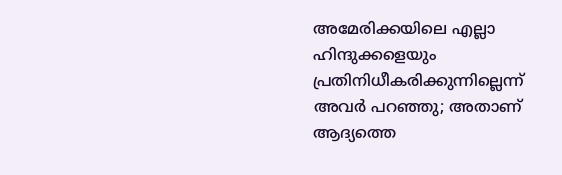അമേരിക്കയിലെ എല്ലാ ഹിന്ദുക്കളെയും പ്രതിനിധീകരിക്കുന്നില്ലെന്ന് അവർ പറഞ്ഞു; അതാണ് ആദ്യത്തെ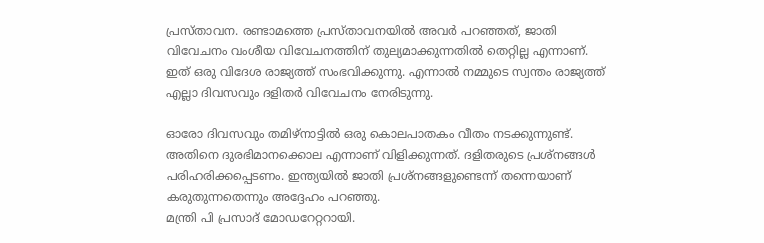പ്രസ്താവന. രണ്ടാമത്തെ പ്രസ്താവനയിൽ അവർ പറഞ്ഞത്, ജാതി വിവേചനം വംശീയ വിവേചനത്തിന് തുല്യമാക്കുന്നതിൽ തെറ്റില്ല എന്നാണ്. ഇത് ഒരു വിദേശ രാജ്യത്ത് സംഭവിക്കുന്നു. എന്നാല്‍ നമ്മുടെ സ്വന്തം രാജ്യത്ത് എല്ലാ ദിവസവും ദളിതര്‍ വിവേചനം നേരിടുന്നു.

ഓരോ ദിവസവും തമിഴ്‌നാട്ടിൽ ഒരു കൊലപാതകം വീതം നടക്കുന്നുണ്ട്. അതിനെ ദുരഭിമാനക്കൊല എന്നാണ് വിളിക്കുന്നത്. ദളിതരുടെ പ്രശ്നങ്ങൾ പരിഹരിക്കപ്പെടണം. ഇന്ത്യയിൽ ജാതി പ്രശ്നങ്ങളുണ്ടെന്ന് തന്നെയാണ് കരുതുന്നതെന്നും അദ്ദേഹം പറഞ്ഞു.
മന്ത്രി പി പ്രസാദ് മോഡറേറ്ററായി.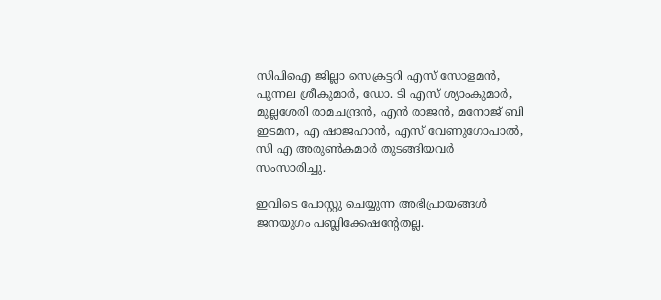സിപിഐ ജില്ലാ സെക്രട്ടറി എസ് സോളമൻ, പുന്നല ശ്രീകുമാർ, ഡോ. ടി എസ് ശ്യാംകുമാർ, മുല്ലശേരി രാമചന്ദ്രൻ, എൻ രാജൻ, മനോജ് ബി ഇടമന, എ ഷാജഹാൻ, എസ് വേണുഗോപാല്‍, സി എ അരുണ്‍കമാര്‍ തുടങ്ങിയവർ സംസാരിച്ചു.

ഇവിടെ പോസ്റ്റു ചെയ്യുന്ന അഭിപ്രായങ്ങള്‍ ജനയുഗം പബ്ലിക്കേഷന്റേതല്ല.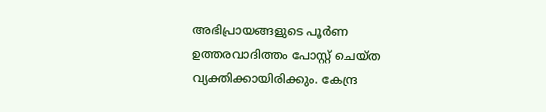അഭിപ്രായങ്ങളുടെ പൂര്‍ണ ഉത്തരവാദിത്തം പോസ്റ്റ് ചെയ്ത വ്യക്തിക്കായിരിക്കും. കേന്ദ്ര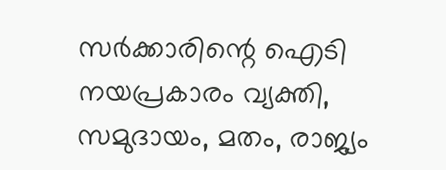സര്‍ക്കാരിന്റെ ഐടി നയപ്രകാരം വ്യക്തി, സമുദായം, മതം, രാജ്യം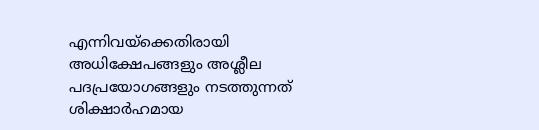എന്നിവയ്‌ക്കെതിരായി അധിക്ഷേപങ്ങളും അശ്ലീല പദപ്രയോഗങ്ങളും നടത്തുന്നത് ശിക്ഷാര്‍ഹമായ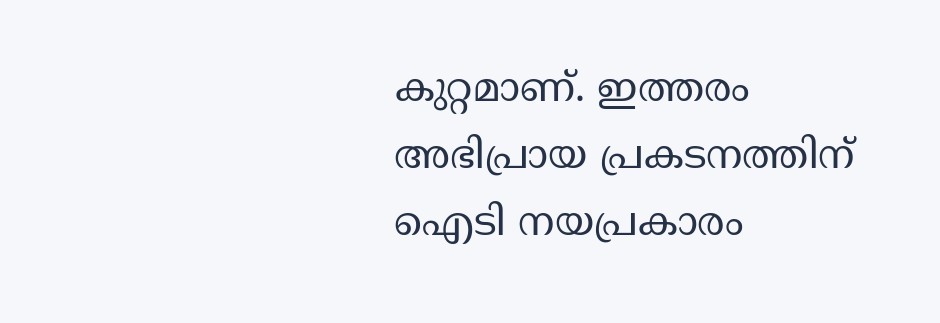കുറ്റമാണ്. ഇത്തരം അഭിപ്രായ പ്രകടനത്തിന് ഐടി നയപ്രകാരം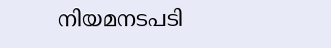നിയമനടപടി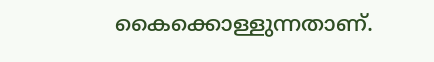കൈക്കൊള്ളുന്നതാണ്.